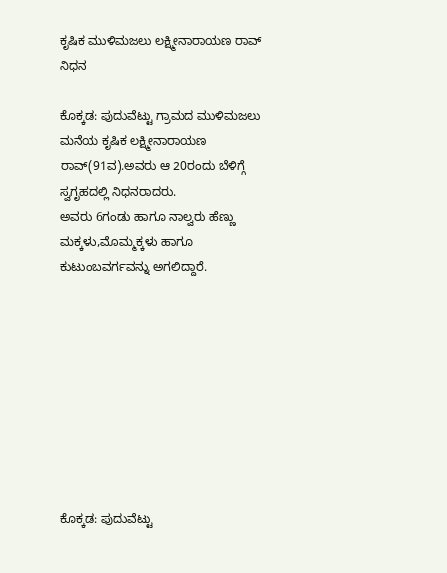ಕೃಷಿಕ ಮುಳಿಮಜಲು ಲಕ್ಷ್ಮೀನಾರಾಯಣ ರಾವ್ ನಿಧನ

ಕೊಕ್ಕಡ: ಪುದುವೆಟ್ಟು ಗ್ರಾಮದ ಮುಳಿಮಜಲು ಮನೆಯ ಕೃಷಿಕ ಲಕ್ಷ್ಮೀನಾರಾಯಣ ರಾವ್(91ವ).ಅವರು ಆ 20ರಂದು ಬೆಳಿಗ್ಗೆ ಸ್ವಗೃಹದಲ್ಲಿ ನಿಧನರಾದರು.
ಅವರು 6ಗಂಡು ಹಾಗೂ ನಾಲ್ವರು ಹೆಣ್ಣು ಮಕ್ಕಳು,ಮೊಮ್ಮಕ್ಕಳು ಹಾಗೂ ಕುಟುಂಬವರ್ಗವನ್ನು ಅಗಲಿದ್ದಾರೆ.









ಕೊಕ್ಕಡ: ಪುದುವೆಟ್ಟು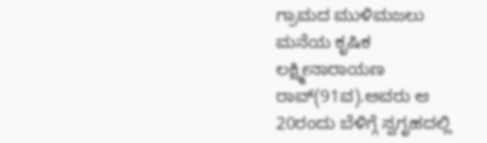ಗ್ರಾಮದ ಮುಳಿಮಜಲು ಮನೆಯ ಕೃಷಿಕ ಲಕ್ಷ್ಮೀನಾರಾಯಣ ರಾವ್(91ವ).ಅವರು ಆ 20ರಂದು ಬೆಳಿಗ್ಗೆ ಸ್ವಗೃಹದಲ್ಲಿ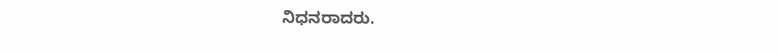ನಿಧನರಾದರು.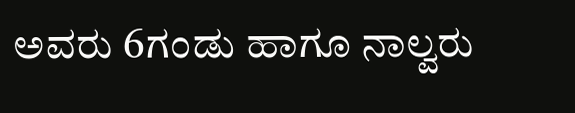ಅವರು 6ಗಂಡು ಹಾಗೂ ನಾಲ್ವರು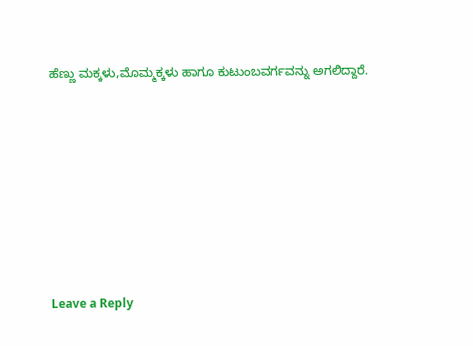ಹೆಣ್ಣು ಮಕ್ಕಳು,ಮೊಮ್ಮಕ್ಕಳು ಹಾಗೂ ಕುಟುಂಬವರ್ಗವನ್ನು ಅಗಲಿದ್ದಾರೆ.







Leave a Reply